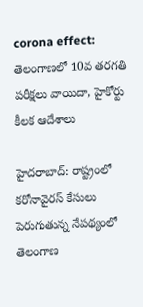corona effect: తెలంగాణలో 10వ తరగతి పరీక్షలు వాయిదా, హైకోర్టు కీలక ఆదేశాలు

హైదరాబాద్: రాష్ట్రంలో కరోనావైరస్ కేసులు పెరుగుతున్న నేపథ్యంలో తెలంగాణ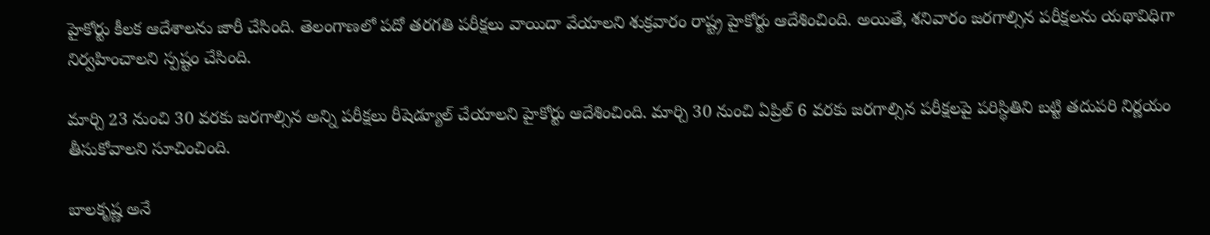హైకోర్టు కీలక ఆదేశాలను జారీ చేసింది. తెలంగాణలో పదో తరగతి పరీక్షలు వాయిదా వేయాలని శుక్రవారం రాష్ట్ర హైకోర్టు ఆదేశించింది. అయితే, శనివారం జరగాల్సిన పరీక్షలను యథావిధిగా నిర్వహించాలని స్పష్టం చేసింది.

మార్చి 23 నుంచి 30 వరకు జరగాల్సిన అన్ని పరీక్షలు రీషెడ్యూల్ చేయాలని హైకోర్టు ఆదేశించింది. మార్చి 30 నుంచి ఏప్రిల్ 6 వరకు జరగాల్సిన పరీక్షలపై పరిస్థితిని బట్టి తదుపరి నిర్ణయం తీసుకోవాలని సూచించింది.

బాలకృష్ణ అనే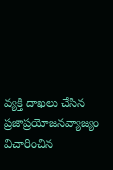వ్యక్తి దాఖలు చేసిన ప్రజాప్రయోజనవ్యాజ్యం విచారించిన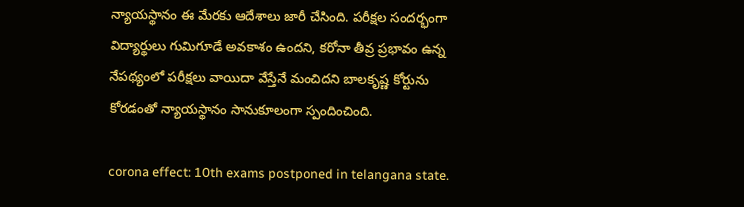న్యాయస్థానం ఈ మేరకు ఆదేశాలు జారీ చేసింది. పరీక్షల సందర్భంగా విద్యార్థులు గుమిగూడే అవకాశం ఉందని, కరోనా తీవ్ర ప్రభావం ఉన్న నేపథ్యంలో పరీక్షలు వాయిదా వేస్తేనే మంచిదని బాలకృష్ణ కోర్టును కోరడంతో న్యాయస్థానం సానుకూలంగా స్పందించింది.

corona effect: 10th exams postponed in telangana state.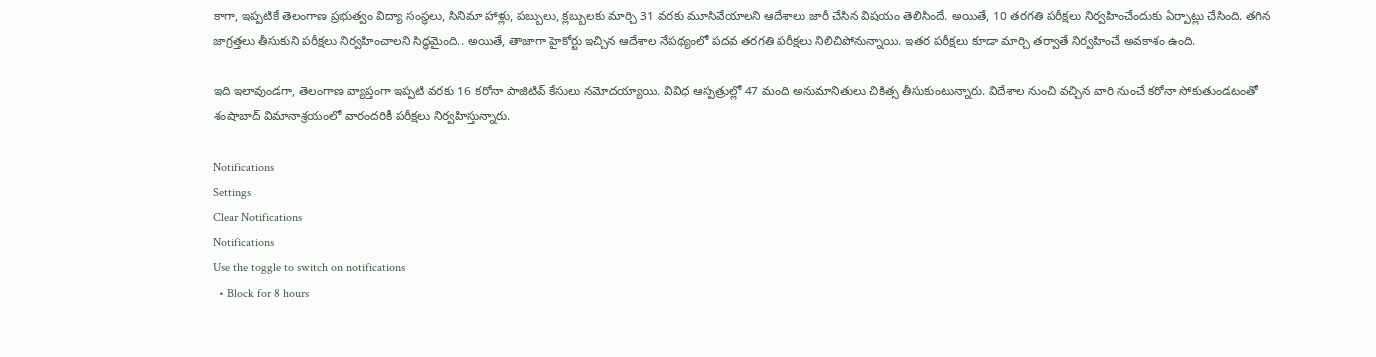కాగా, ఇప్పటికే తెలంగాణ ప్రభుత్వం విద్యా సంస్థలు, సినిమా హాళ్లు, పబ్బులు, క్లబ్బులకు మార్చి 31 వరకు మూసివేయాలని ఆదేశాలు జారీ చేసిన విషయం తెలిసిందే. అయితే, 10 తరగతి పరీక్షలు నిర్వహించేందుకు ఏర్పాట్లు చేసింది. తగిన జాగ్రత్తలు తీసుకుని పరీక్షలు నిర్వహించాలని సిద్ధమైంది.. అయితే, తాజాగా హైకోర్టు ఇచ్చిన ఆదేశాల నేపథ్యంలో పదవ తరగతి పరీక్షలు నిలిచిపోనున్నాయి. ఇతర పరీక్షలు కూడా మార్చి తర్వాతే నిర్వహించే అవకాశం ఉంది.

ఇది ఇలావుండగా, తెలంగాణ వ్యాప్తంగా ఇప్పటి వరకు 16 కరోనా పాజిటివ్ కేసులు నమోదయ్యాయి. వివిధ ఆస్పత్రుల్లో 47 మంది అనుమానితులు చికిత్స తీసుకుంటున్నారు. విదేశాల నుంచి వచ్చిన వారి నుంచే కరోనా సోకుతుండటంతో శంషాబాద్ విమానాశ్రయంలో వారందరికీ పరీక్షలు నిర్వహిస్తున్నారు.

Notifications
Settings
Clear Notifications
Notifications
Use the toggle to switch on notifications
  • Block for 8 hours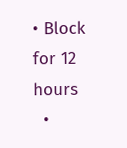• Block for 12 hours
  •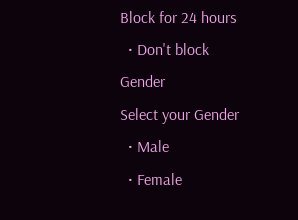Block for 24 hours
  • Don't block
Gender
Select your Gender
  • Male
  • Female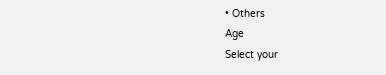• Others
Age
Select your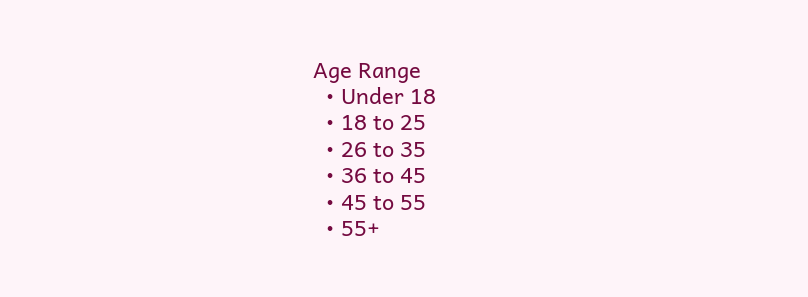Age Range
  • Under 18
  • 18 to 25
  • 26 to 35
  • 36 to 45
  • 45 to 55
  • 55+